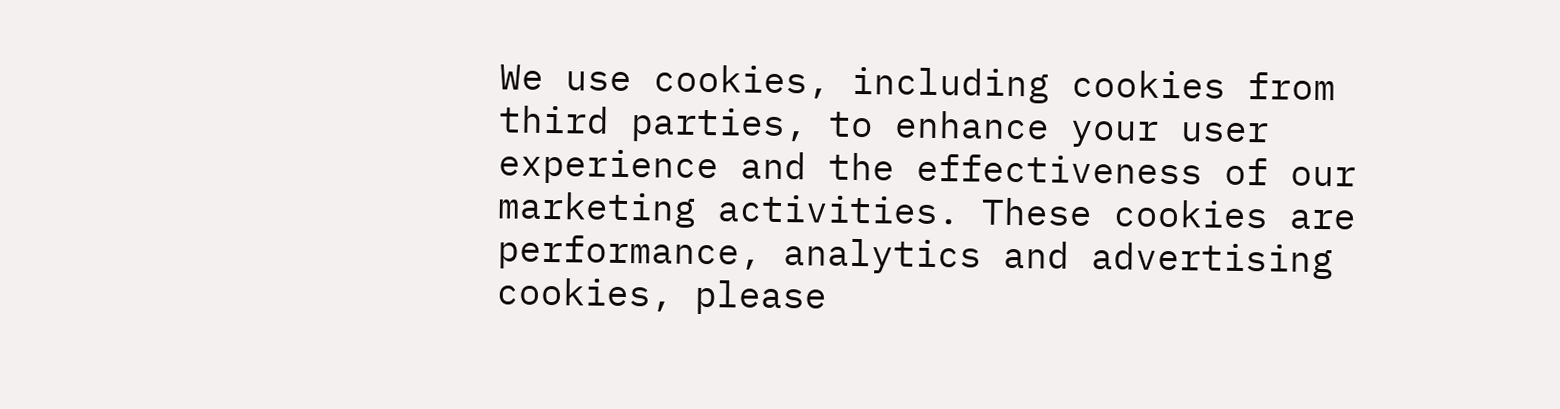We use cookies, including cookies from third parties, to enhance your user experience and the effectiveness of our marketing activities. These cookies are performance, analytics and advertising cookies, please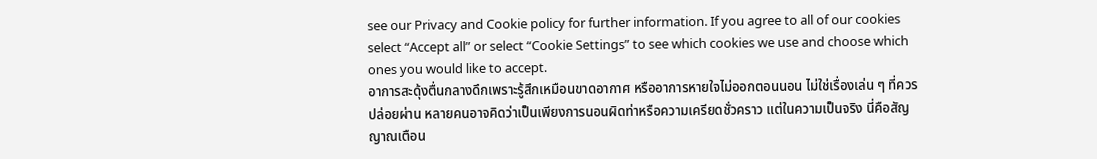see our Privacy and Cookie policy for further information. If you agree to all of our cookies select “Accept all” or select “Cookie Settings” to see which cookies we use and choose which ones you would like to accept.
อาการสะดุ้งตื่นกลางดึกเพราะรู้สึกเหมือนขาดอากาศ หรืออาการหายใจไม่ออกตอนนอน ไม่ใช่เรื่องเล่น ๆ ที่ควรปล่อยผ่าน หลายคนอาจคิดว่าเป็นเพียงการนอนผิดท่าหรือความเครียดชั่วคราว แต่ในความเป็นจริง นี่คือสัญญาณเตือน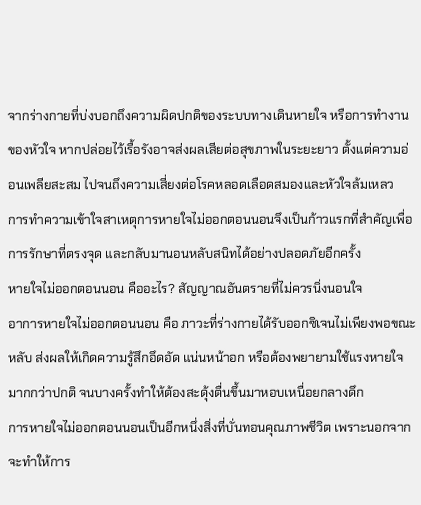จากร่างกายที่บ่งบอกถึงความผิดปกติของระบบทางเดินหายใจ หรือการทำงานของหัวใจ หากปล่อยไว้เรื้อรังอาจส่งผลเสียต่อสุขภาพในระยะยาว ตั้งแต่ความอ่อนเพลียสะสม ไปจนถึงความเสี่ยงต่อโรคหลอดเลือดสมองและหัวใจล้มเหลว
การทำความเข้าใจสาเหตุการหายใจไม่ออกตอนนอนจึงเป็นก้าวแรกที่สำคัญเพื่อการรักษาที่ตรงจุด และกลับมานอนหลับสนิทได้อย่างปลอดภัยอีกครั้ง
หายใจไม่ออกตอนนอน คืออะไร? สัญญาณอันตรายที่ไม่ควรนิ่งนอนใจ
อาการหายใจไม่ออกตอนนอน คือ ภาวะที่ร่างกายได้รับออกซิเจนไม่เพียงพอขณะหลับ ส่งผลให้เกิดความรู้สึกอึดอัด แน่นหน้าอก หรือต้องพยายามใช้แรงหายใจมากกว่าปกติ จนบางครั้งทำให้ต้องสะดุ้งตื่นขึ้นมาหอบเหนื่อยกลางดึก
การหายใจไม่ออกตอนนอนเป็นอีกหนึ่งสิ่งที่บั่นทอนคุณภาพชีวิต เพราะนอกจากจะทำให้การ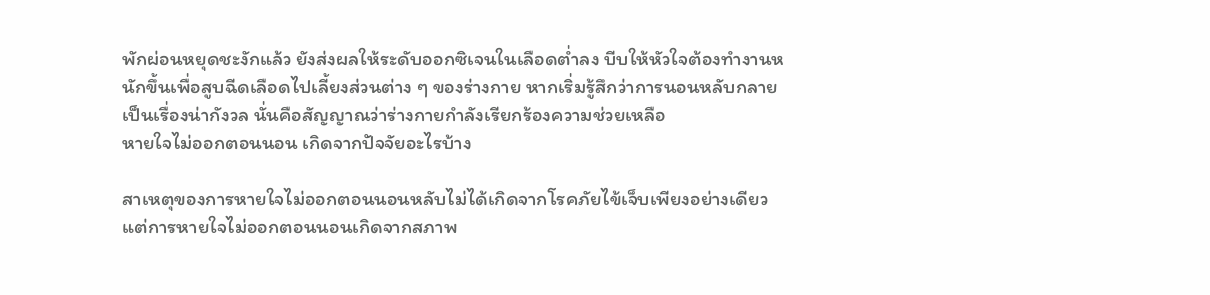พักผ่อนหยุดชะงักแล้ว ยังส่งผลให้ระดับออกซิเจนในเลือดต่ำลง บีบให้หัวใจต้องทำงานหนักขึ้นเพื่อสูบฉีดเลือดไปเลี้ยงส่วนต่าง ๆ ของร่างกาย หากเริ่มรู้สึกว่าการนอนหลับกลายเป็นเรื่องน่ากังวล นั่นคือสัญญาณว่าร่างกายกำลังเรียกร้องความช่วยเหลือ
หายใจไม่ออกตอนนอน เกิดจากปัจจัยอะไรบ้าง

สาเหตุของการหายใจไม่ออกตอนนอนหลับไม่ได้เกิดจากโรคภัยไข้เจ็บเพียงอย่างเดียว แต่การหายใจไม่ออกตอนนอนเกิดจากสภาพ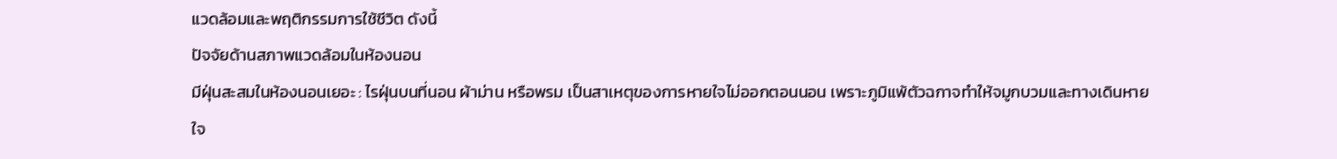แวดล้อมและพฤติกรรมการใช้ชีวิต ดังนี้
ปัจจัยด้านสภาพแวดล้อมในห้องนอน
มีฝุ่นสะสมในห้องนอนเยอะ : ไรฝุ่นบนที่นอน ผ้าม่าน หรือพรม เป็นสาเหตุของการหายใจไม่ออกตอนนอน เพราะภูมิแพ้ตัวฉกาจทำให้จมูกบวมและทางเดินหายใจ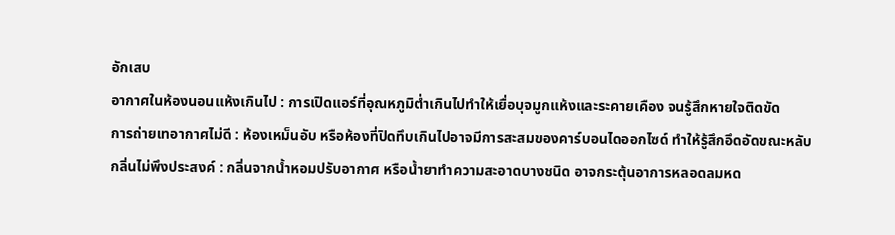อักเสบ
อากาศในห้องนอนแห้งเกินไป : การเปิดแอร์ที่อุณหภูมิต่ำเกินไปทำให้เยื่อบุจมูกแห้งและระคายเคือง จนรู้สึกหายใจติดขัด
การถ่ายเทอากาศไม่ดี : ห้องเหม็นอับ หรือห้องที่ปิดทึบเกินไปอาจมีการสะสมของคาร์บอนไดออกไซด์ ทำให้รู้สึกอึดอัดขณะหลับ
กลิ่นไม่พึงประสงค์ : กลิ่นจากน้ำหอมปรับอากาศ หรือน้ำยาทำความสะอาดบางชนิด อาจกระตุ้นอาการหลอดลมหด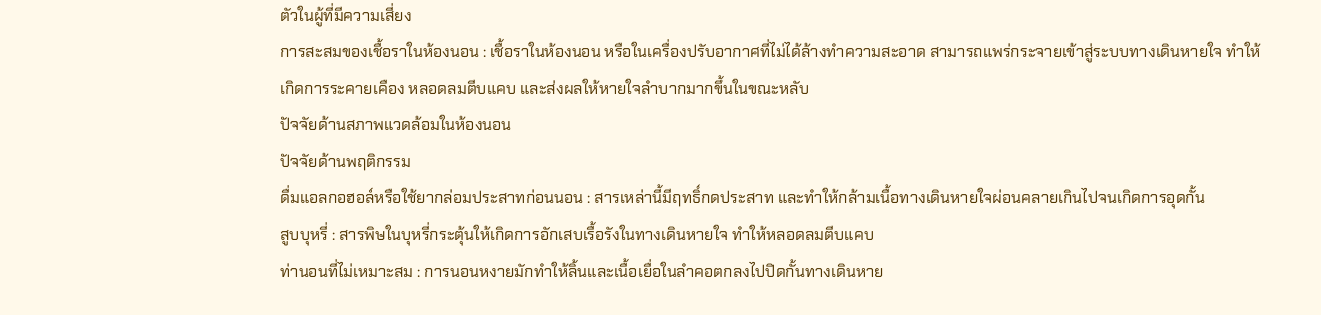ตัวในผู้ที่มีความเสี่ยง
การสะสมของเชื้อราในห้องนอน : เชื้อราในห้องนอน หรือในเครื่องปรับอากาศที่ไม่ได้ล้างทำความสะอาด สามารถแพร่กระจายเข้าสู่ระบบทางเดินหายใจ ทำให้เกิดการระคายเคือง หลอดลมตีบแคบ และส่งผลให้หายใจลำบากมากขึ้นในขณะหลับ
ปัจจัยด้านสภาพแวดล้อมในห้องนอน
ปัจจัยด้านพฤติกรรม
ดื่มแอลกอฮอล์หรือใช้ยากล่อมประสาทก่อนนอน : สารเหล่านี้มีฤทธิ์กดประสาท และทำให้กล้ามเนื้อทางเดินหายใจผ่อนคลายเกินไปจนเกิดการอุดกั้น
สูบบุหรี่ : สารพิษในบุหรี่กระตุ้นให้เกิดการอักเสบเรื้อรังในทางเดินหายใจ ทำให้หลอดลมตีบแคบ
ท่านอนที่ไม่เหมาะสม : การนอนหงายมักทำให้ลิ้นและเนื้อเยื่อในลำคอตกลงไปปิดกั้นทางเดินหาย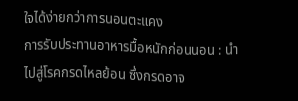ใจได้ง่ายกว่าการนอนตะแคง
การรับประทานอาหารมื้อหนักก่อนนอน : นำไปสู่โรคกรดไหลย้อน ซึ่งกรดอาจ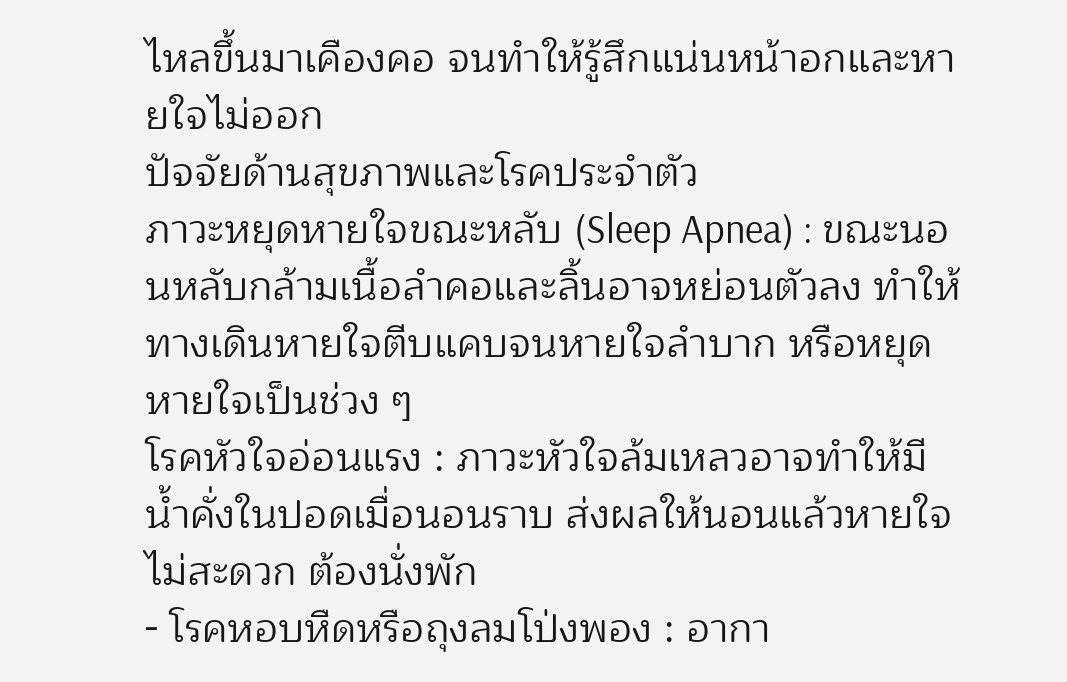ไหลขึ้นมาเคืองคอ จนทำให้รู้สึกแน่นหน้าอกและหายใจไม่ออก
ปัจจัยด้านสุขภาพและโรคประจำตัว
ภาวะหยุดหายใจขณะหลับ (Sleep Apnea) : ขณะนอนหลับกล้ามเนื้อลำคอและลิ้นอาจหย่อนตัวลง ทำให้ทางเดินหายใจตีบแคบจนหายใจลำบาก หรือหยุดหายใจเป็นช่วง ๆ
โรคหัวใจอ่อนแรง : ภาวะหัวใจล้มเหลวอาจทำให้มีน้ำคั่งในปอดเมื่อนอนราบ ส่งผลให้นอนแล้วหายใจไม่สะดวก ต้องนั่งพัก
- โรคหอบหืดหรือถุงลมโป่งพอง : อากา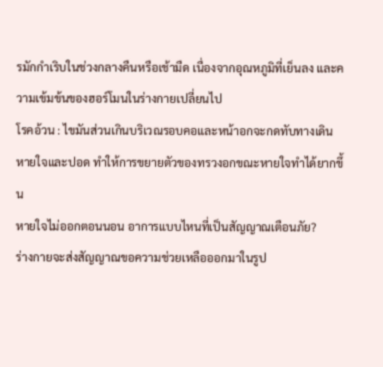รมักกำเริบในช่วงกลางคืนหรือเช้ามืด เนื่องจากอุณหภูมิที่เย็นลง และความเข้มข้นของฮอร์โมนในร่างกายเปลี่ยนไป
โรคอ้วน : ไขมันส่วนเกินบริเวณรอบคอและหน้าอกจะกดทับทางเดินหายใจและปอด ทำให้การขยายตัวของทรวงอกขณะหายใจทำได้ยากขึ้น
หายใจไม่ออกตอนนอน อาการแบบไหนที่เป็นสัญญาณเตือนภัย?
ร่างกายจะส่งสัญญาณขอความช่วยเหลือออกมาในรูป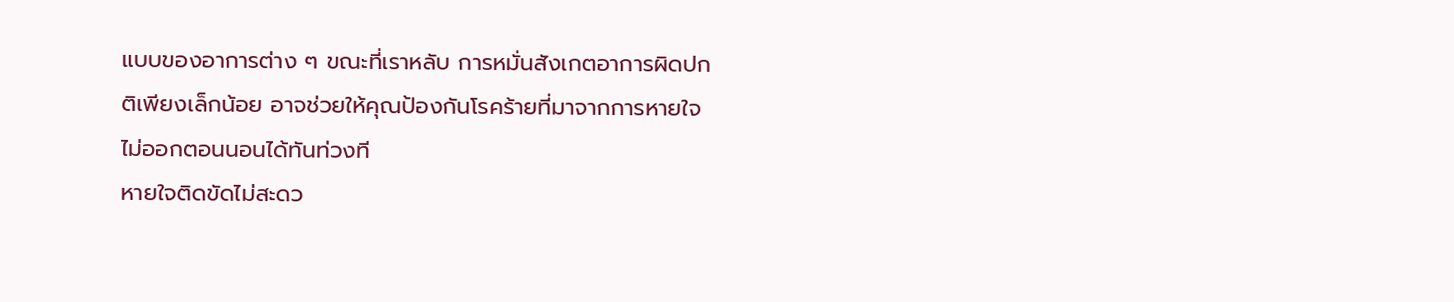แบบของอาการต่าง ๆ ขณะที่เราหลับ การหมั่นสังเกตอาการผิดปกติเพียงเล็กน้อย อาจช่วยให้คุณป้องกันโรคร้ายที่มาจากการหายใจไม่ออกตอนนอนได้ทันท่วงที
หายใจติดขัดไม่สะดว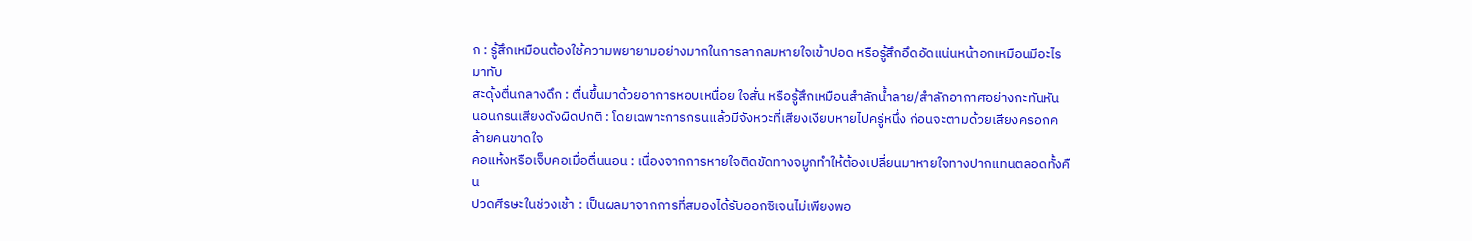ก : รู้สึกเหมือนต้องใช้ความพยายามอย่างมากในการลากลมหายใจเข้าปอด หรือรู้สึกอึดอัดแน่นหน้าอกเหมือนมีอะไรมาทับ
สะดุ้งตื่นกลางดึก : ตื่นขึ้นมาด้วยอาการหอบเหนื่อย ใจสั่น หรือรู้สึกเหมือนสำลักน้ำลาย/สำลักอากาศอย่างกะทันหัน
นอนกรนเสียงดังผิดปกติ : โดยเฉพาะการกรนแล้วมีจังหวะที่เสียงเงียบหายไปครู่หนึ่ง ก่อนจะตามด้วยเสียงครอกคล้ายคนขาดใจ
คอแห้งหรือเจ็บคอเมื่อตื่นนอน : เนื่องจากการหายใจติดขัดทางจมูกทำให้ต้องเปลี่ยนมาหายใจทางปากแทนตลอดทั้งคืน
ปวดศีรษะในช่วงเช้า : เป็นผลมาจากการที่สมองได้รับออกซิเจนไม่เพียงพอ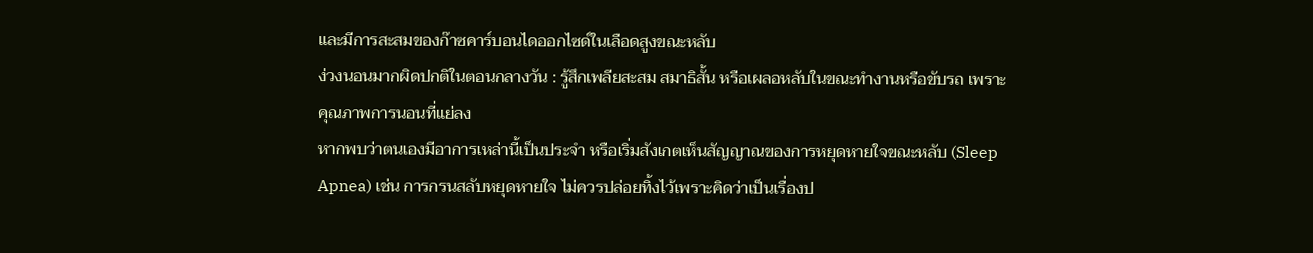และมีการสะสมของก๊าซคาร์บอนไดออกไซด์ในเลือดสูงขณะหลับ
ง่วงนอนมากผิดปกติในตอนกลางวัน : รู้สึกเพลียสะสม สมาธิสั้น หรือเผลอหลับในขณะทำงานหรือขับรถ เพราะคุณภาพการนอนที่แย่ลง
หากพบว่าตนเองมีอาการเหล่านี้เป็นประจำ หรือเริ่มสังเกตเห็นสัญญาณของการหยุดหายใจขณะหลับ (Sleep Apnea) เช่น การกรนสลับหยุดหายใจ ไม่ควรปล่อยทิ้งไว้เพราะคิดว่าเป็นเรื่องป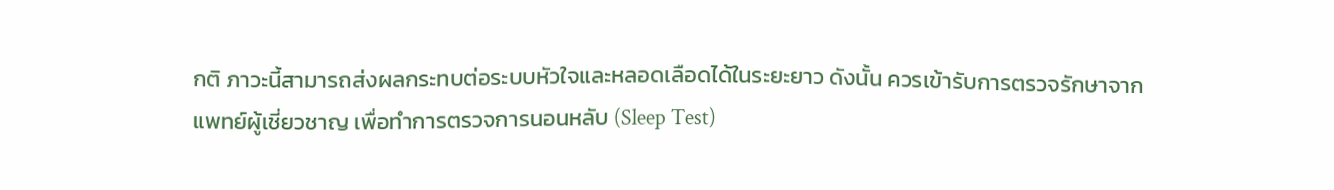กติ ภาวะนี้สามารถส่งผลกระทบต่อระบบหัวใจและหลอดเลือดได้ในระยะยาว ดังนั้น ควรเข้ารับการตรวจรักษาจากแพทย์ผู้เชี่ยวชาญ เพื่อทำการตรวจการนอนหลับ (Sleep Test)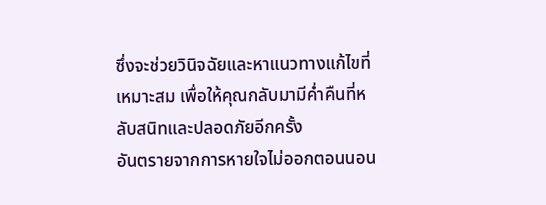ซึ่งจะช่วยวินิจฉัยและหาแนวทางแก้ไขที่เหมาะสม เพื่อให้คุณกลับมามีค่ำคืนที่หลับสนิทและปลอดภัยอีกครั้ง
อันตรายจากการหายใจไม่ออกตอนนอน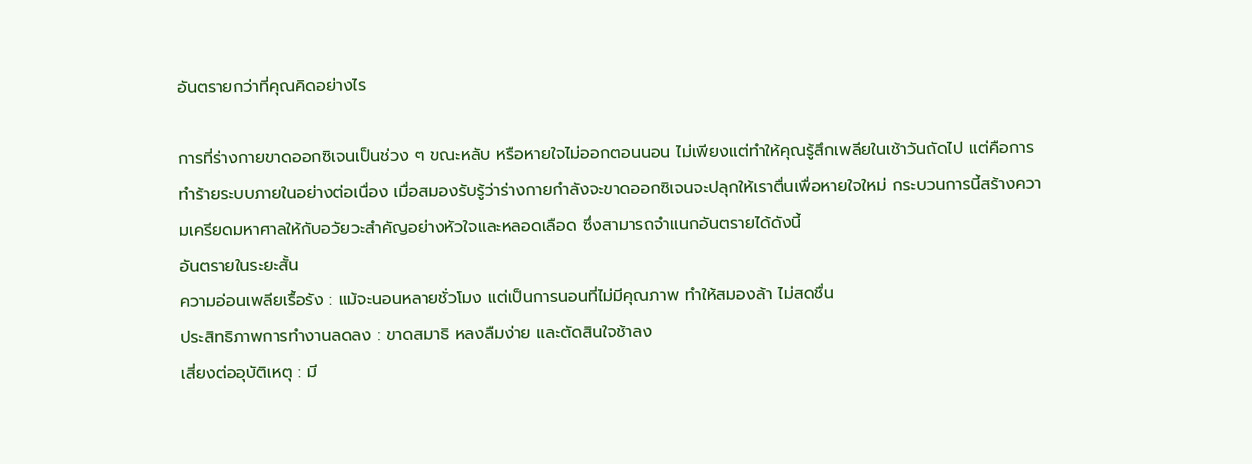อันตรายกว่าที่คุณคิดอย่างไร

การที่ร่างกายขาดออกซิเจนเป็นช่วง ๆ ขณะหลับ หรือหายใจไม่ออกตอนนอน ไม่เพียงแต่ทำให้คุณรู้สึกเพลียในเช้าวันถัดไป แต่คือการทำร้ายระบบภายในอย่างต่อเนื่อง เมื่อสมองรับรู้ว่าร่างกายกำลังจะขาดออกซิเจนจะปลุกให้เราตื่นเพื่อหายใจใหม่ กระบวนการนี้สร้างความเครียดมหาศาลให้กับอวัยวะสำคัญอย่างหัวใจและหลอดเลือด ซึ่งสามารถจำแนกอันตรายได้ดังนี้
อันตรายในระยะสั้น
ความอ่อนเพลียเรื้อรัง : แม้จะนอนหลายชั่วโมง แต่เป็นการนอนที่ไม่มีคุณภาพ ทำให้สมองล้า ไม่สดชื่น
ประสิทธิภาพการทำงานลดลง : ขาดสมาธิ หลงลืมง่าย และตัดสินใจช้าลง
เสี่ยงต่ออุบัติเหตุ : มี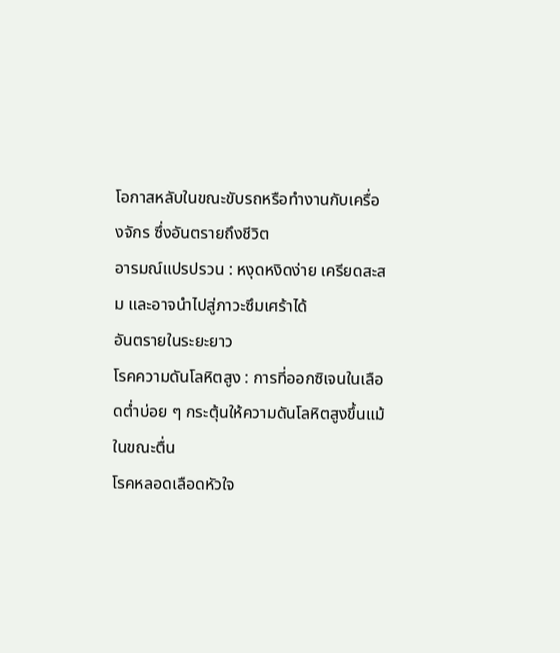โอกาสหลับในขณะขับรถหรือทำงานกับเครื่องจักร ซึ่งอันตรายถึงชีวิต
อารมณ์แปรปรวน : หงุดหงิดง่าย เครียดสะสม และอาจนำไปสู่ภาวะซึมเศร้าได้
อันตรายในระยะยาว
โรคความดันโลหิตสูง : การที่ออกซิเจนในเลือดต่ำบ่อย ๆ กระตุ้นให้ความดันโลหิตสูงขึ้นแม้ในขณะตื่น
โรคหลอดเลือดหัวใจ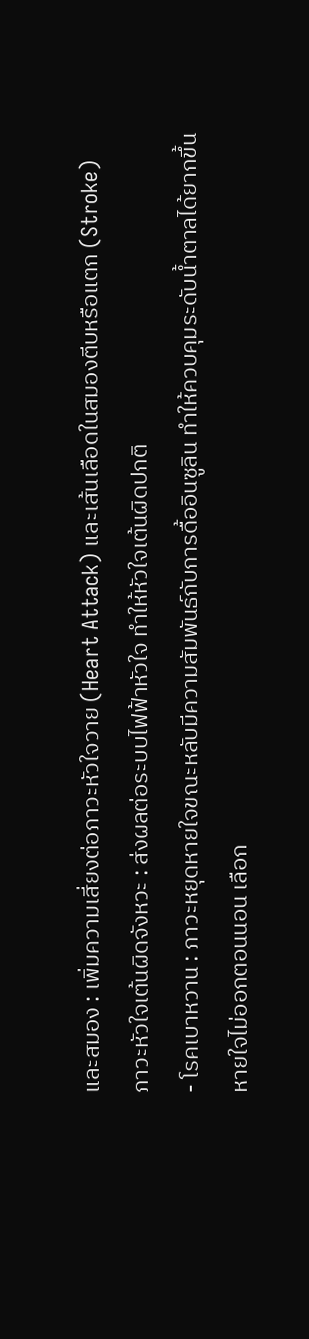และสมอง : เพิ่มความเสี่ยงต่อภาวะหัวใจวาย (Heart Attack) และเส้นเลือดในสมองตีบหรือแตก (Stroke)
ภาวะหัวใจเต้นผิดจังหวะ : ส่งผลต่อระบบไฟฟ้าหัวใจ ทำให้หัวใจเต้นผิดปกติ
- โรคเบาหวาน : ภาวะหยุดหายใจขณะหลับมีความสัมพันธ์กับการดื้ออินซูลิน ทำให้ควบคุมระดับน้ำตาลได้ยากขึ้น
หายใจไม่ออกตอนนอน เลือก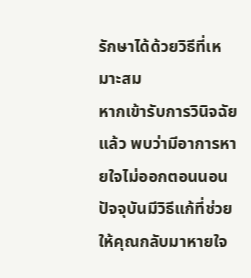รักษาได้ด้วยวิธีที่เหมาะสม
หากเข้ารับการวินิจฉัยแล้ว พบว่ามีอาการหายใจไม่ออกตอนนอน ปัจจุบันมีวิธีแก้ที่ช่วยให้คุณกลับมาหายใจ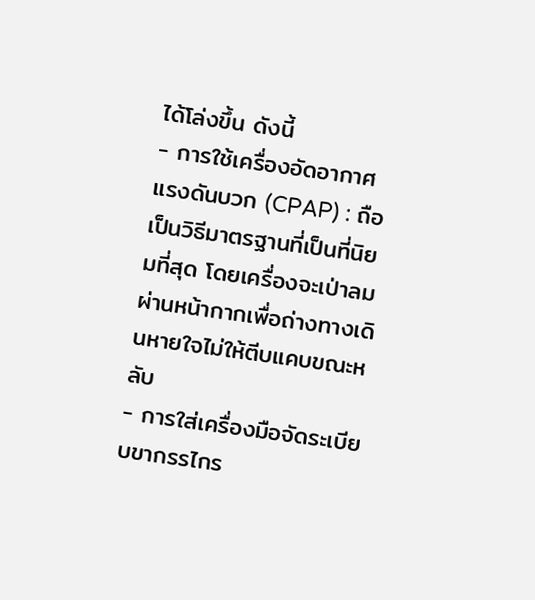ได้โล่งขึ้น ดังนี้
- การใช้เครื่องอัดอากาศแรงดันบวก (CPAP) : ถือเป็นวิธีมาตรฐานที่เป็นที่นิยมที่สุด โดยเครื่องจะเป่าลมผ่านหน้ากากเพื่อถ่างทางเดินหายใจไม่ให้ตีบแคบขณะหลับ
- การใส่เครื่องมือจัดระเบียบขากรรไกร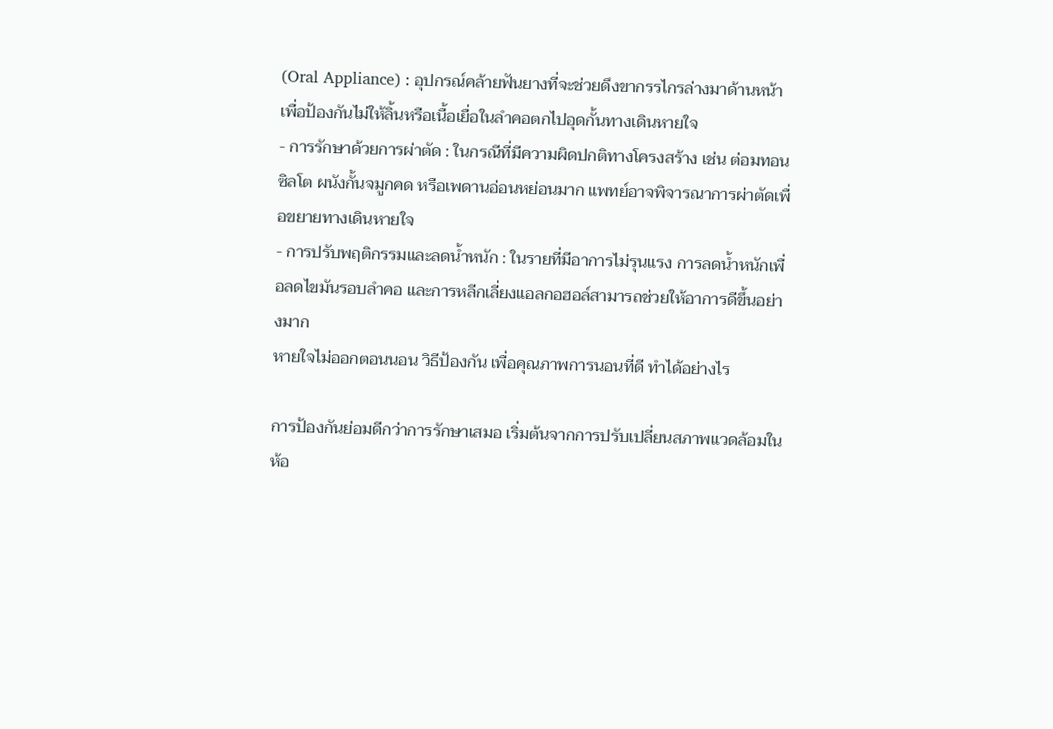(Oral Appliance) : อุปกรณ์คล้ายฟันยางที่จะช่วยดึงขากรรไกรล่างมาด้านหน้า เพื่อป้องกันไม่ให้ลิ้นหรือเนื้อเยื่อในลำคอตกไปอุดกั้นทางเดินหายใจ
- การรักษาด้วยการผ่าตัด : ในกรณีที่มีความผิดปกติทางโครงสร้าง เช่น ต่อมทอนซิลโต ผนังกั้นจมูกคด หรือเพดานอ่อนหย่อนมาก แพทย์อาจพิจารณาการผ่าตัดเพื่อขยายทางเดินหายใจ
- การปรับพฤติกรรมและลดน้ำหนัก : ในรายที่มีอาการไม่รุนแรง การลดน้ำหนักเพื่อลดไขมันรอบลำคอ และการหลีกเลี่ยงแอลกอฮอล์สามารถช่วยให้อาการดีขึ้นอย่างมาก
หายใจไม่ออกตอนนอน วิธีป้องกัน เพื่อคุณภาพการนอนที่ดี ทำได้อย่างไร

การป้องกันย่อมดีกว่าการรักษาเสมอ เริ่มต้นจากการปรับเปลี่ยนสภาพแวดล้อมในห้อ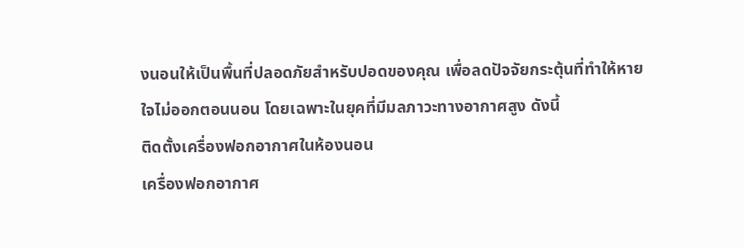งนอนให้เป็นพื้นที่ปลอดภัยสำหรับปอดของคุณ เพื่อลดปัจจัยกระตุ้นที่ทำให้หายใจไม่ออกตอนนอน โดยเฉพาะในยุคที่มีมลภาวะทางอากาศสูง ดังนี้
ติดตั้งเครื่องฟอกอากาศในห้องนอน
เครื่องฟอกอากาศ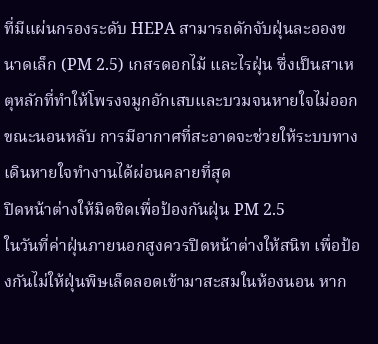ที่มีแผ่นกรองระดับ HEPA สามารถดักจับฝุ่นละอองขนาดเล็ก (PM 2.5) เกสรดอกไม้ และไรฝุ่น ซึ่งเป็นสาเหตุหลักที่ทำให้โพรงจมูกอักเสบและบวมจนหายใจไม่ออกขณะนอนหลับ การมีอากาศที่สะอาดจะช่วยให้ระบบทางเดินหายใจทำงานได้ผ่อนคลายที่สุด
ปิดหน้าต่างให้มิดชิดเพื่อป้องกันฝุ่น PM 2.5
ในวันที่ค่าฝุ่นภายนอกสูงควรปิดหน้าต่างให้สนิท เพื่อป้องกันไม่ให้ฝุ่นพิษเล็ดลอดเข้ามาสะสมในห้องนอน หาก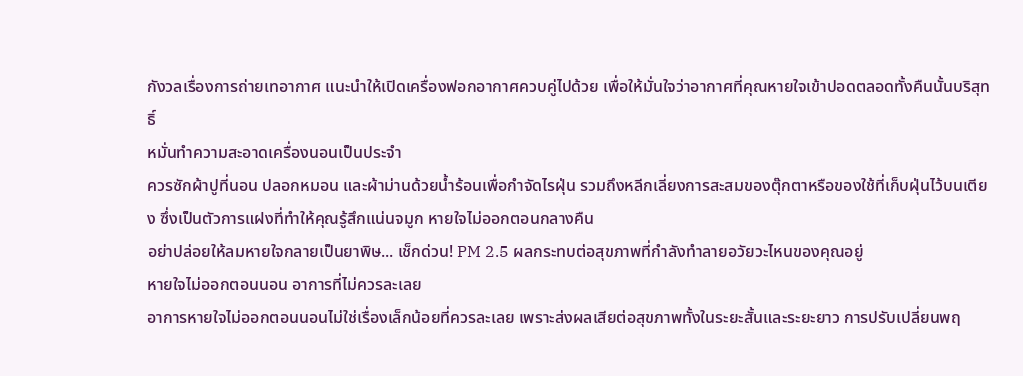กังวลเรื่องการถ่ายเทอากาศ แนะนำให้เปิดเครื่องฟอกอากาศควบคู่ไปด้วย เพื่อให้มั่นใจว่าอากาศที่คุณหายใจเข้าปอดตลอดทั้งคืนนั้นบริสุทธิ์
หมั่นทำความสะอาดเครื่องนอนเป็นประจำ
ควรซักผ้าปูที่นอน ปลอกหมอน และผ้าม่านด้วยน้ำร้อนเพื่อกำจัดไรฝุ่น รวมถึงหลีกเลี่ยงการสะสมของตุ๊กตาหรือของใช้ที่เก็บฝุ่นไว้บนเตียง ซึ่งเป็นตัวการแฝงที่ทำให้คุณรู้สึกแน่นจมูก หายใจไม่ออกตอนกลางคืน
อย่าปล่อยให้ลมหายใจกลายเป็นยาพิษ... เช็กด่วน! PM 2.5 ผลกระทบต่อสุขภาพที่กำลังทำลายอวัยวะไหนของคุณอยู่
หายใจไม่ออกตอนนอน อาการที่ไม่ควรละเลย
อาการหายใจไม่ออกตอนนอนไม่ใช่เรื่องเล็กน้อยที่ควรละเลย เพราะส่งผลเสียต่อสุขภาพทั้งในระยะสั้นและระยะยาว การปรับเปลี่ยนพฤ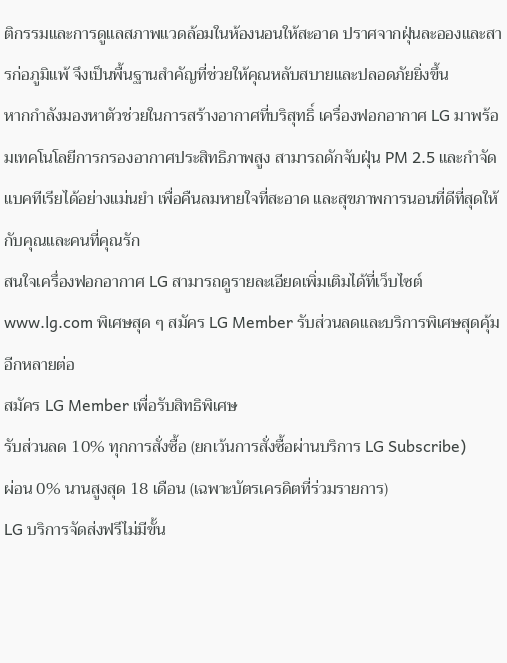ติกรรมและการดูแลสภาพแวดล้อมในห้องนอนให้สะอาด ปราศจากฝุ่นละอองและสารก่อภูมิแพ้ จึงเป็นพื้นฐานสำคัญที่ช่วยให้คุณหลับสบายและปลอดภัยยิ่งขึ้น
หากกำลังมองหาตัวช่วยในการสร้างอากาศที่บริสุทธิ์ เครื่องฟอกอากาศ LG มาพร้อมเทคโนโลยีการกรองอากาศประสิทธิภาพสูง สามารถดักจับฝุ่น PM 2.5 และกำจัดแบคทีเรียได้อย่างแม่นยำ เพื่อคืนลมหายใจที่สะอาด และสุขภาพการนอนที่ดีที่สุดให้กับคุณและคนที่คุณรัก
สนใจเครื่องฟอกอากาศ LG สามารถดูรายละเอียดเพิ่มเติมได้ที่เว็บไซต์ www.lg.com พิเศษสุด ๆ สมัคร LG Member รับส่วนลดและบริการพิเศษสุดคุ้มอีกหลายต่อ
สมัคร LG Member เพื่อรับสิทธิพิเศษ
รับส่วนลด 10% ทุกการสั่งซื้อ (ยกเว้นการสั่งซื้อผ่านบริการ LG Subscribe)
ผ่อน 0% นานสูงสุด 18 เดือน (เฉพาะบัตรเครดิตที่ร่วมรายการ)
LG บริการจัดส่งฟรีไม่มีขั้น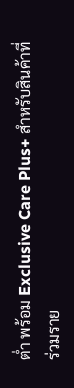ต่ำ พร้อม Exclusive Care Plus+ สำหรับสินค้าที่ร่วมราย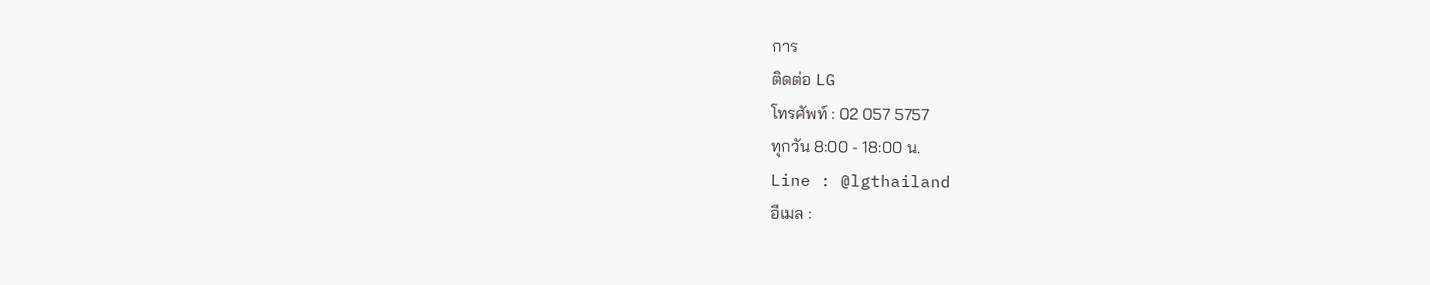การ
ติดต่อ LG
โทรศัพท์ : 02 057 5757
ทุกวัน 8:00 - 18:00 น.
Line : @lgthailand
อีเมล :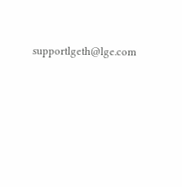supportlgeth@lge.com